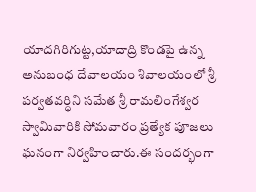యాదగిరిగుట్ట,యాదాద్రి కొండపై ఉన్న అనుబంధ దేవాలయం శివాలయంలో శ్రీ పర్వతవర్ధిని సమేత శ్రీ రామలింగేశ్వర స్వామివారికి సోమవారం ప్రత్యేక పూజలు ఘనంగా నిర్వహించారు.ఈ సందర్భంగా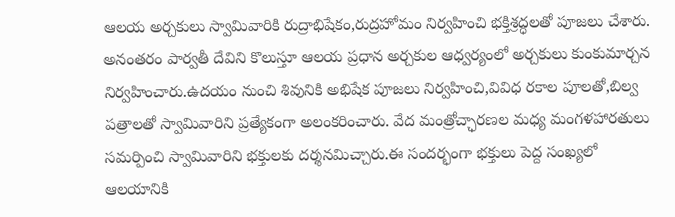ఆలయ అర్చకులు స్వామివారికి రుద్రాభిషేకం,రుద్రహోమం నిర్వహించి భక్తిశ్రద్ధలతో పూజలు చేశారు. అనంతరం పార్వతీ దేవిని కొలుస్తూ ఆలయ ప్రధాన అర్చకుల ఆధ్వర్యంలో అర్చకులు కుంకుమార్చన నిర్వహించారు.ఉదయం నుంచి శివునికి అభిషేక పూజలు నిర్వహించి,వివిధ రకాల పూలతో,బిల్వ పత్రాలతో స్వామివారిని ప్రత్యేకంగా అలంకరించారు. వేద మంత్రోచ్ఛారణల మధ్య మంగళహారతులు సమర్పించి స్వామివారిని భక్తులకు దర్శనమిచ్చారు.ఈ సందర్భంగా భక్తులు పెద్ద సంఖ్యలో ఆలయానికి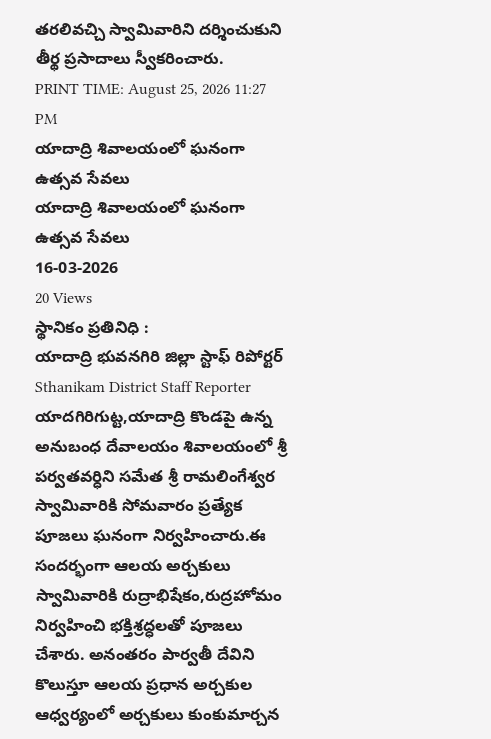తరలివచ్చి స్వామివారిని దర్శించుకుని తీర్థ ప్రసాదాలు స్వీకరించారు.
PRINT TIME: August 25, 2026 11:27 PM
యాదాద్రి శివాలయంలో ఘనంగా ఉత్సవ సేవలు
యాదాద్రి శివాలయంలో ఘనంగా ఉత్సవ సేవలు
16-03-2026
20 Views
స్థానికం ప్రతినిధి :
యాదాద్రి భువనగిరి జిల్లా స్టాఫ్ రిపోర్టర్
Sthanikam District Staff Reporter
యాదగిరిగుట్ట,యాదాద్రి కొండపై ఉన్న అనుబంధ దేవాలయం శివాలయంలో శ్రీ పర్వతవర్ధిని సమేత శ్రీ రామలింగేశ్వర స్వామివారికి సోమవారం ప్రత్యేక పూజలు ఘనంగా నిర్వహించారు.ఈ సందర్భంగా ఆలయ అర్చకులు స్వామివారికి రుద్రాభిషేకం,రుద్రహోమం నిర్వహించి భక్తిశ్రద్ధలతో పూజలు చేశారు. అనంతరం పార్వతీ దేవిని కొలుస్తూ ఆలయ ప్రధాన అర్చకుల ఆధ్వర్యంలో అర్చకులు కుంకుమార్చన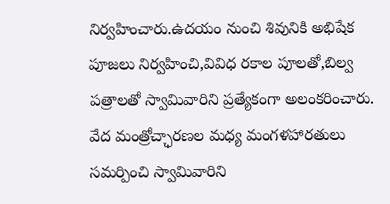నిర్వహించారు.ఉదయం నుంచి శివునికి అభిషేక పూజలు నిర్వహించి,వివిధ రకాల పూలతో,బిల్వ పత్రాలతో స్వామివారిని ప్రత్యేకంగా అలంకరించారు. వేద మంత్రోచ్ఛారణల మధ్య మంగళహారతులు సమర్పించి స్వామివారిని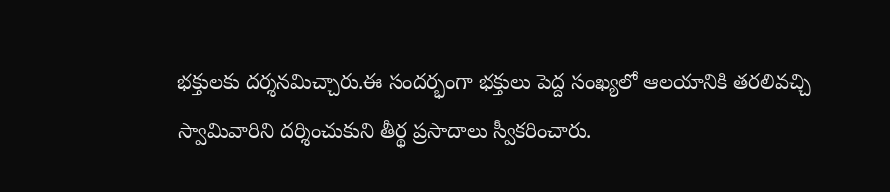భక్తులకు దర్శనమిచ్చారు.ఈ సందర్భంగా భక్తులు పెద్ద సంఖ్యలో ఆలయానికి తరలివచ్చి స్వామివారిని దర్శించుకుని తీర్థ ప్రసాదాలు స్వీకరించారు.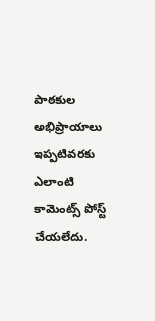పాఠకుల అభిప్రాయాలు
ఇప్పటివరకు ఎలాంటి కామెంట్స్ పోస్ట్ చేయలేదు.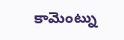కామెంట్ను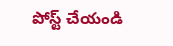పోస్ట్ చేయండి